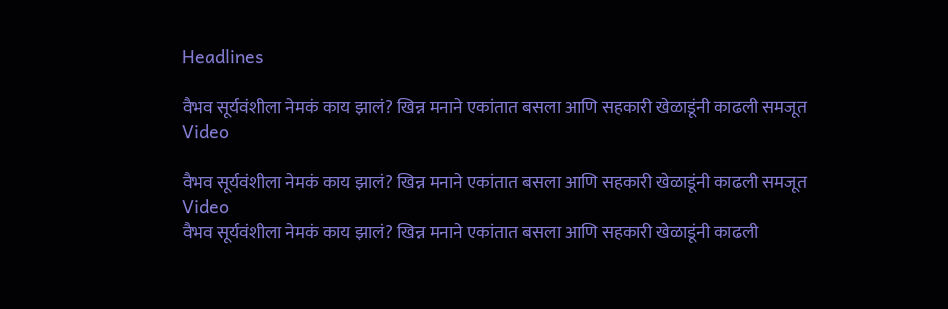Headlines

वैभव सूर्यवंशीला नेमकं काय झालं? खिन्न मनाने एकांतात बसला आणि सहकारी खेळाडूंनी काढली समजूत Video

वैभव सूर्यवंशीला नेमकं काय झालं? खिन्न मनाने एकांतात बसला आणि सहकारी खेळाडूंनी काढली समजूत Video
वैभव सूर्यवंशीला नेमकं काय झालं? खिन्न मनाने एकांतात बसला आणि सहकारी खेळाडूंनी काढली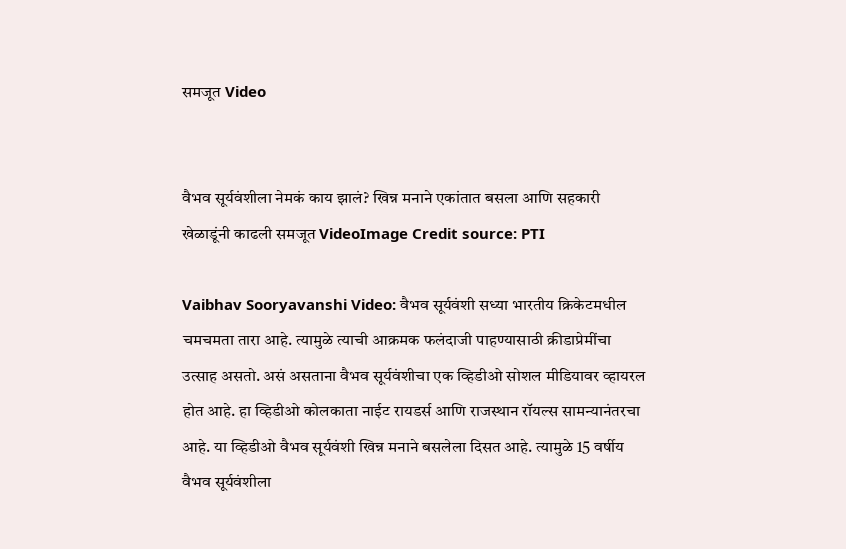समजूत Video


वैभव सूर्यवंशीला नेमकं काय झालं? खिन्न मनाने एकांतात बसला आणि सहकारी खेळाडूंनी काढली समजूत VideoImage Credit source: PTI

Vaibhav Sooryavanshi Video: वैभव सूर्यवंशी सध्या भारतीय क्रिकेटमधील चमचमता तारा आहे. त्यामुळे त्याची आक्रमक फलंदाजी पाहण्यासाठी क्रीडाप्रेमींचा उत्साह असतो. असं असताना वैभव सूर्यवंशीचा एक व्हिडीओ सोशल मीडियावर व्हायरल होत आहे. हा व्हिडीओ कोलकाता नाईट रायडर्स आणि राजस्थान रॉयल्स सामन्यानंतरचा आहे. या व्हिडीओ वैभव सूर्यवंशी खिन्न मनाने बसलेला दिसत आहे. त्यामुळे 15 वर्षीय वैभव सूर्यवंशीला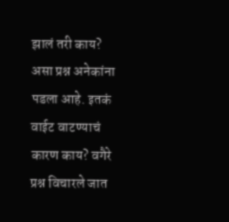झालं तरी काय? असा प्रश्न अनेकांना पडला आहे. इतकं वाईट वाटण्याचं कारण काय? वगैरे प्रश्न विचारले जात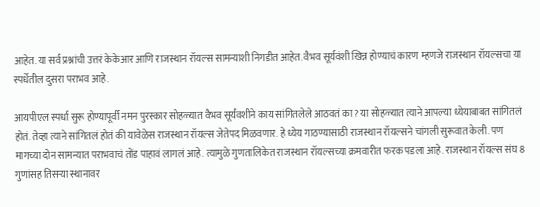आहेत. या सर्व प्रश्नांची उत्तरं केकेआर आणि राजस्थान रॉयल्स सामन्याशी निगडीत आहेत. वैभव सूर्यवंशी खिन्न होण्याचं कारण म्हणजे राजस्थान रॉयल्सचा या स्पर्धेतील दुसरा पराभव आहे.

आयपीएल स्पर्धा सुरू होण्यापूर्वी नमन पुरस्कार सोहळ्यात वैभव सूर्यंवशीने काय सांगितलेले आठवतं का? या सोहळ्यात त्याने आपल्या ध्येयाबाबत सांगितलं होतं. तेव्हा त्याने सांगितलं होतं की यावेळेस राजस्थान रॉयल्स जेतेपद मिळवणार. हे ध्येय गाठण्यासाठी राजस्थान रॉयल्सने चांगली सुरूवात केली. पण मागच्या दोन सामन्यात पराभवाचं तोंड पाहावं लागलं आहे. त्यामुळे गुणतालिकेत राजस्थान रॉयल्सच्या क्रमवारीत फरक पडला आहे. राजस्थान रॉयल्स संघ 8 गुणांसह तिसर्‍या स्थानावर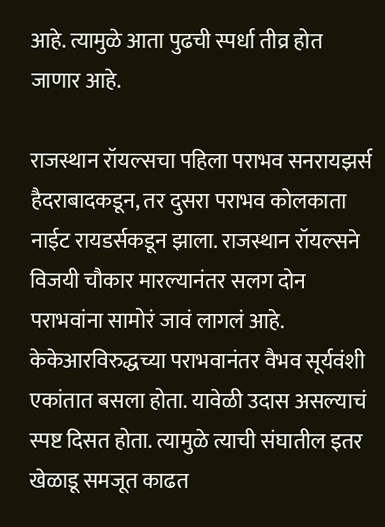आहे. त्यामुळे आता पुढची स्पर्धा तीव्र होत जाणार आहे.

राजस्थान रॉयल्सचा पहिला पराभव सनरायझर्स हैदराबादकडून, तर दुसरा पराभव कोलकाता नाईट रायडर्सकडून झाला. राजस्थान रॉयल्सने विजयी चौकार मारल्यानंतर सलग दोन पराभवांना सामोरं जावं लागलं आहे. केकेआरविरुद्धच्या पराभवानंतर वैभव सूर्यवंशी एकांतात बसला होता. यावेळी उदास असल्याचं स्पष्ट दिसत होता. त्यामुळे त्याची संघातील इतर खेळाडू समजूत काढत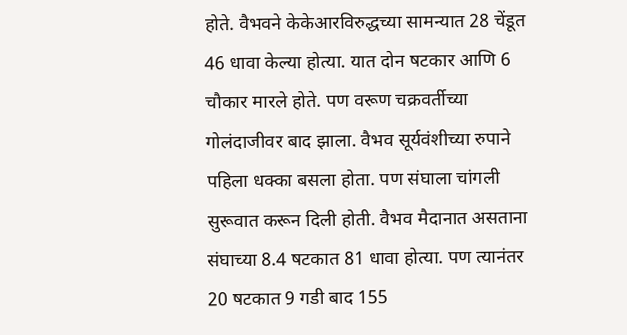होते. वैभवने केकेआरविरुद्धच्या सामन्यात 28 चेंडूत 46 धावा केल्या होत्या. यात दोन षटकार आणि 6 चौकार मारले होते. पण वरूण चक्रवर्तीच्या गोलंदाजीवर बाद झाला. वैभव सूर्यवंशीच्या रुपाने पहिला धक्का बसला होता. पण संघाला चांगली सुरूवात करून दिली होती. वैभव मैदानात असताना संघाच्या 8.4 षटकात 81 धावा होत्या. पण त्यानंतर 20 षटकात 9 गडी बाद 155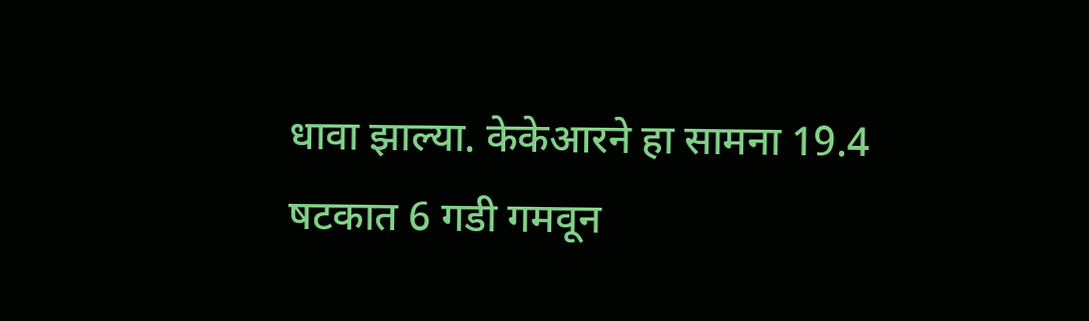धावा झाल्या. केकेआरने हा सामना 19.4 षटकात 6 गडी गमवून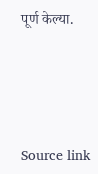पूर्ण केल्या.





Source link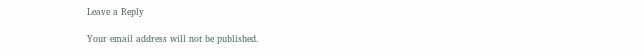Leave a Reply

Your email address will not be published.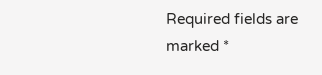Required fields are marked *